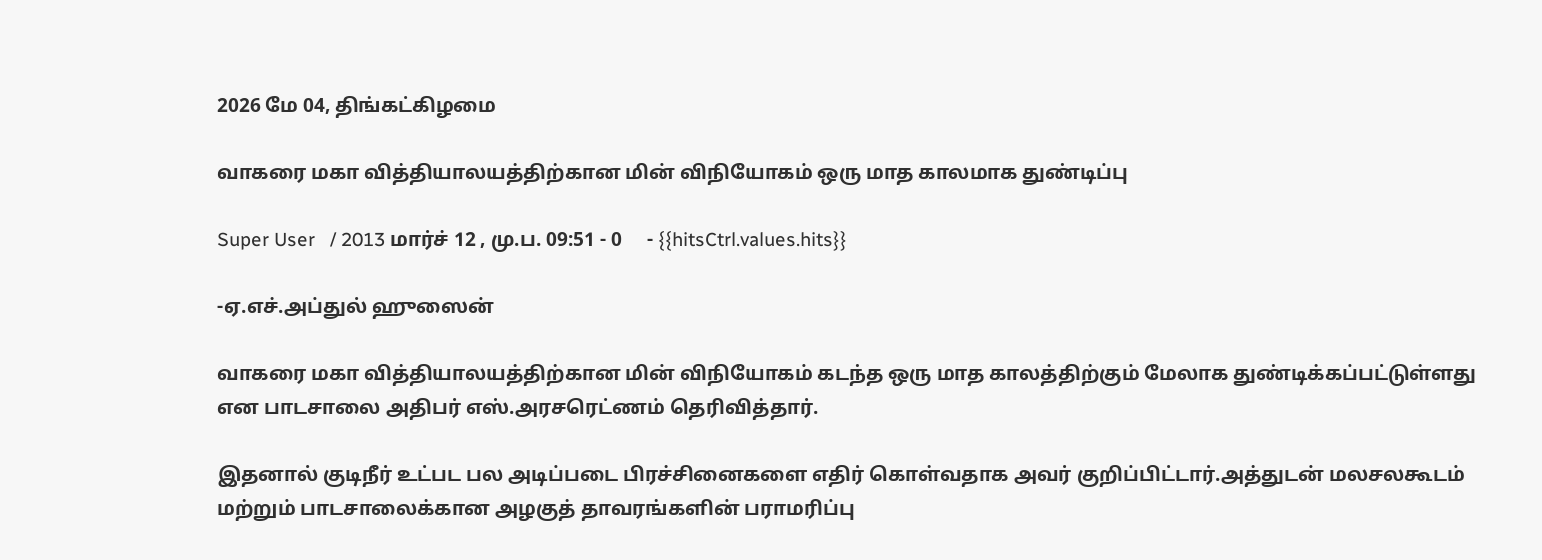2026 மே 04, திங்கட்கிழமை

வாகரை மகா வித்தியாலயத்திற்கான மின் விநியோகம் ஒரு மாத காலமாக துண்டிப்பு

Super User   / 2013 மார்ச் 12 , மு.ப. 09:51 - 0     - {{hitsCtrl.values.hits}}

-ஏ.எச்.அப்துல் ஹுஸைன்

வாகரை மகா வித்தியாலயத்திற்கான மின் விநியோகம் கடந்த ஒரு மாத காலத்திற்கும் மேலாக துண்டிக்கப்பட்டுள்ளது என பாடசாலை அதிபர் எஸ்.அரசரெட்ணம் தெரிவித்தார்.

இதனால் குடிநீர் உட்பட பல அடிப்படை பிரச்சினைகளை எதிர் கொள்வதாக அவர் குறிப்பிட்டார்.அத்துடன் மலசலகூடம் மற்றும் பாடசாலைக்கான அழகுத் தாவரங்களின் பராமரிப்பு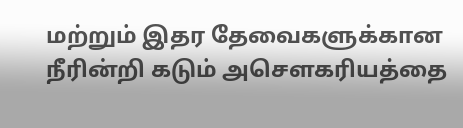மற்றும் இதர தேவைகளுக்கான நீரின்றி கடும் அசௌகரியத்தை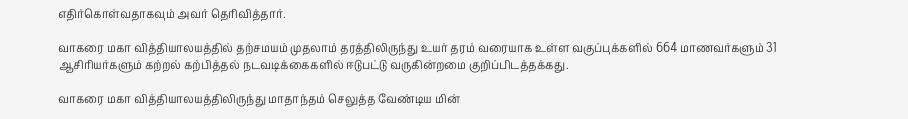எதிர்கொள்வதாகவும் அவர் தெரிவித்தார்.

வாகரை மகா வித்தியாலயத்தில் தற்சமயம் முதலாம் தரத்திலிருந்து உயர் தரம் வரையாக உள்ள வகுப்புக்களில் 664 மாணவர்களும் 31 ஆசிரியர்களும் கற்றல் கற்பித்தல் நடவடிக்கைகளில் ஈடுபட்டு வருகின்றமை குறிப்பிடத்தக்கது.

வாகரை மகா வித்தியாலயத்திலிருந்து மாதாந்தம் செலுத்த வேண்டிய மின்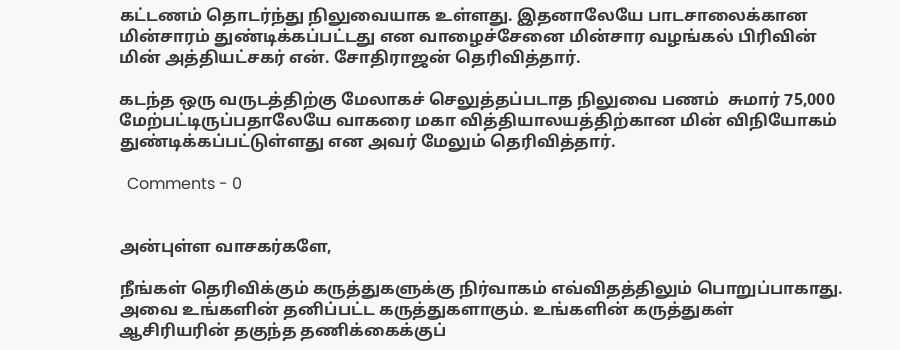கட்டணம் தொடர்ந்து நிலுவையாக உள்ளது. இதனாலேயே பாடசாலைக்கான மின்சாரம் துண்டிக்கப்பட்டது என வாழைச்சேனை மின்சார வழங்கல் பிரிவின் மின் அத்தியட்சகர் என். சோதிராஜன் தெரிவித்தார்.

கடந்த ஒரு வருடத்திற்கு மேலாகச் செலுத்தப்படாத நிலுவை பணம்  சுமார் 75,000 மேற்பட்டிருப்பதாலேயே வாகரை மகா வித்தியாலயத்திற்கான மின் விநியோகம் துண்டிக்கப்பட்டுள்ளது என அவர் மேலும் தெரிவித்தார்.

  Comments - 0


அன்புள்ள வாசகர்களே,

நீங்கள் தெரிவிக்கும் கருத்துகளுக்கு நிர்வாகம் எவ்விதத்திலும் பொறுப்பாகாது. அவை உங்களின் தனிப்பட்ட கருத்துகளாகும். உங்களின் கருத்துகள் ஆசிரியரின் தகுந்த தணிக்கைக்குப்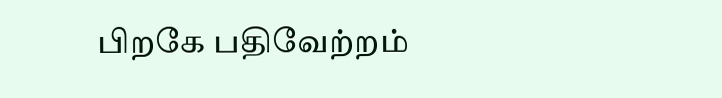பிறகே பதிவேற்றம்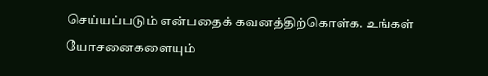செய்யப்படும் என்பதைக் கவனத்திற்கொள்க. உங்கள் யோசனைகளையும்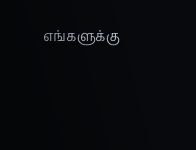எங்களுக்கு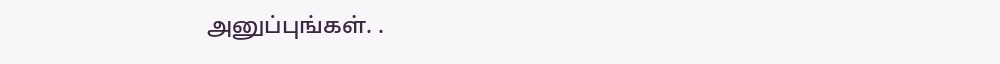அனுப்புங்கள். .